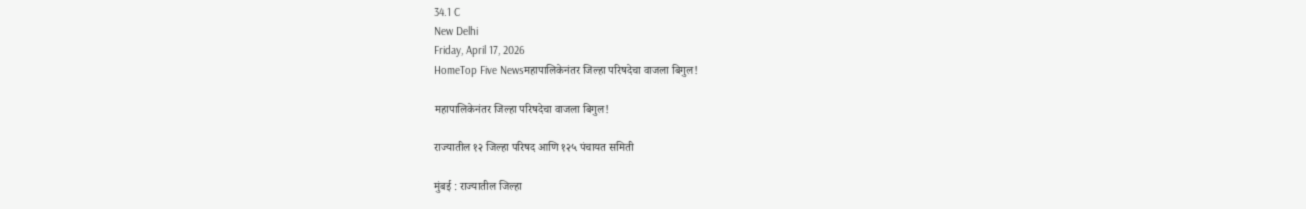34.1 C
New Delhi
Friday, April 17, 2026
HomeTop Five Newsमहापालिकेनंतर जिल्हा परिषदेचा वाजला बिगुल!

महापालिकेनंतर जिल्हा परिषदेचा वाजला बिगुल!

राज्यातील १२ जिल्हा परिषद आणि १२५ पंचायत समिती

मुंबई : राज्यातील जिल्हा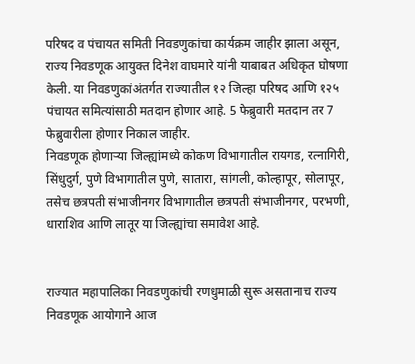परिषद व पंचायत समिती निवडणुकांचा कार्यक्रम जाहीर झाला असून, राज्य निवडणूक आयुक्त दिनेश वाघमारे यांनी याबाबत अधिकृत घोषणा केली. या निवडणुकांअंतर्गत राज्यातील १२ जिल्हा परिषद आणि १२५ पंचायत समित्यांसाठी मतदान होणार आहे. 5 फेब्रुवारी मतदान तर 7 फेब्रुवारीला होणार निकाल जाहीर.
निवडणूक होणाऱ्या जिल्ह्यांमध्ये कोकण विभागातील रायगड, रत्नागिरी, सिंधुदुर्ग, पुणे विभागातील पुणे, सातारा, सांगली, कोल्हापूर, सोलापूर, तसेच छत्रपती संभाजीनगर विभागातील छत्रपती संभाजीनगर, परभणी, धाराशिव आणि लातूर या जिल्ह्यांचा समावेश आहे.


राज्यात महापालिका निवडणुकांची रणधुमाळी सुरू असतानाच राज्य निवडणूक आयोगाने आज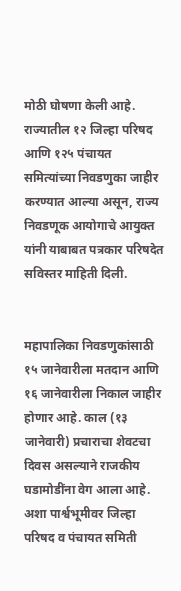मोठी घोषणा केली आहे. राज्यातील १२ जिल्हा परिषद आणि १२५ पंचायत समित्यांच्या निवडणुका जाहीर करण्यात आल्या असून, राज्य निवडणूक आयोगाचे आयुक्त यांनी याबाबत पत्रकार परिषदेत सविस्तर माहिती दिली.


महापालिका निवडणुकांसाठी १५ जानेवारीला मतदान आणि १६ जानेवारीला निकाल जाहीर होणार आहे. काल (१३ जानेवारी) प्रचाराचा शेवटचा दिवस असल्याने राजकीय घडामोडींना वेग आला आहे. अशा पार्श्वभूमीवर जिल्हा परिषद व पंचायत समिती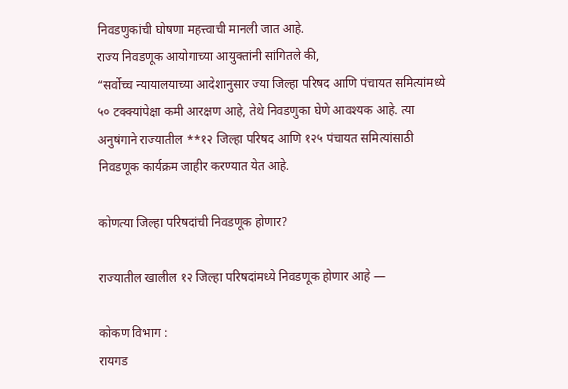निवडणुकांची घोषणा महत्त्वाची मानली जात आहे.
राज्य निवडणूक आयोगाच्या आयुक्तांनी सांगितले की,
“सर्वोच्च न्यायालयाच्या आदेशानुसार ज्या जिल्हा परिषद आणि पंचायत समित्यांमध्ये ५० टक्क्यांपेक्षा कमी आरक्षण आहे, तेथे निवडणुका घेणे आवश्यक आहे. त्या अनुषंगाने राज्यातील **१२ जिल्हा परिषद आणि १२५ पंचायत समित्यांसाठी निवडणूक कार्यक्रम जाहीर करण्यात येत आहे.

कोणत्या जिल्हा परिषदांची निवडणूक होणार?

राज्यातील खालील १२ जिल्हा परिषदांमध्ये निवडणूक होणार आहे —

कोकण विभाग :
रायगड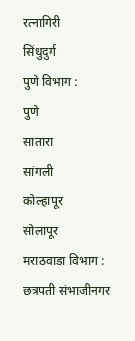रत्नागिरी
सिंधुदुर्ग
पुणे विभाग :
पुणे
सातारा
सांगली
कोल्हापूर
सोलापूर
मराठवाडा विभाग :
छत्रपती संभाजीनगर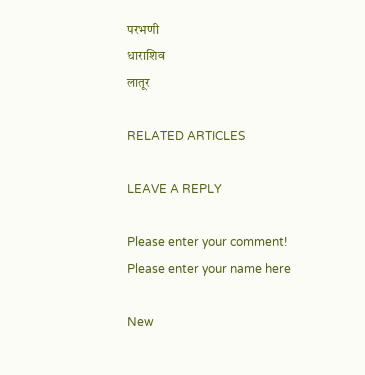परभणी
धाराशिव
लातूर

RELATED ARTICLES

LEAVE A REPLY

Please enter your comment!
Please enter your name here

New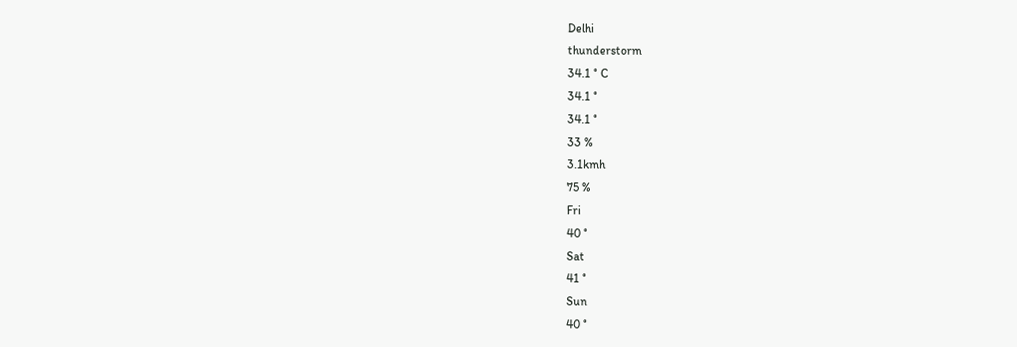Delhi
thunderstorm
34.1 ° C
34.1 °
34.1 °
33 %
3.1kmh
75 %
Fri
40 °
Sat
41 °
Sun
40 °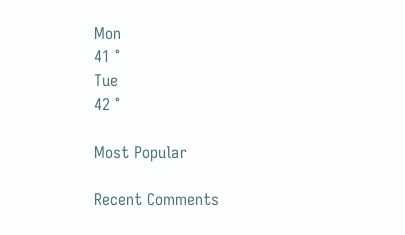Mon
41 °
Tue
42 °

Most Popular

Recent Comments